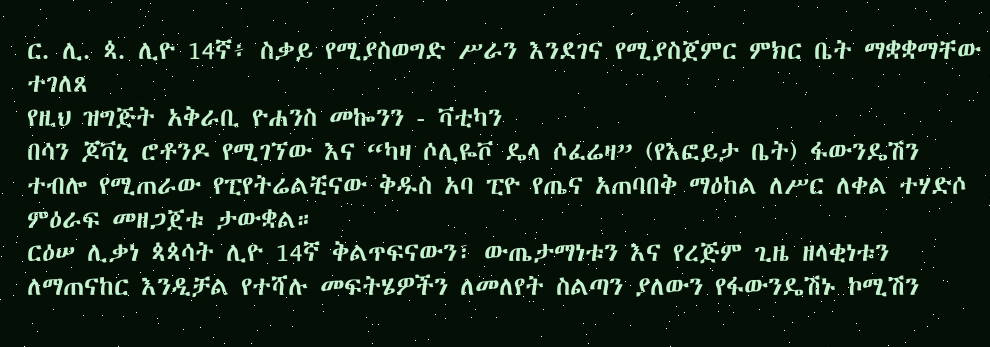ር. ሊ. ጳ. ሊዮ 14ኛ፥ ስቃይ የሚያስወግድ ሥራን እንደገና የሚያስጀምር ምክር ቤት ማቋቋማቸው ተገለጸ
የዚህ ዝግጅት አቅራቢ ዮሐንስ መኰንን - ቫቲካን
በሳን ጆቫኒ ሮቶንዶ የሚገኘው እና “ካዛ ሶሊዬቮ ዴላ ሶፈሬዛ” (የእፎይታ ቤት) ፋውንዴሽን ተብሎ የሚጠራው የፒየትሬልቺናው ቅዱስ አባ ፒዮ የጤና አጠባበቅ ማዕከል ለሥር ለቀል ተሃድሶ ምዕራፍ መዘጋጀቱ ታውቋል።
ርዕሠ ሊቃነ ጳጳሳት ሊዮ 14ኛ ቅልጥፍናውን፣ ውጤታማነቱን እና የረጅም ጊዜ ዘላቂነቱን ለማጠናከር እንዲቻል የተሻሉ መፍትሄዎችን ለመለየት ስልጣን ያለውን የፋውንዴሽኑ ኮሚሽን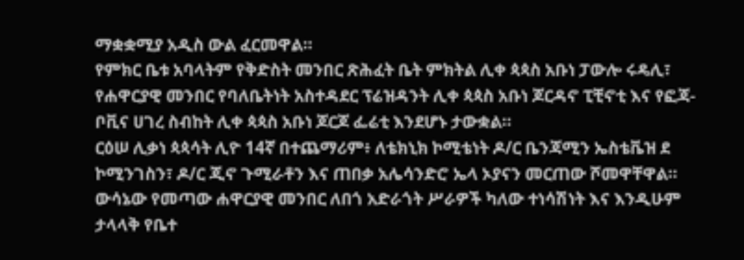ማቋቋሚያ አዲስ ውል ፈርመዋል።
የምክር ቤቱ አባላትም የቅድስት መንበር ጽሕፈት ቤት ምክትል ሊቀ ጳጳስ አቡነ ፓውሎ ሩዴሊ፣ የሐዋርያዊ መንበር የባለቤትነት አስተዳደር ፕሬዝዳንት ሊቀ ጳጳስ አቡነ ጆርዳኖ ፒቺኖቲ እና የፎጃ-ቦቪና ሀገረ ስብከት ሊቀ ጳጳስ አቡነ ጆርጆ ፌሬቲ እንደሆኑ ታውቋል።
ርዕሠ ሊቃነ ጳጳሳት ሊዮ 14ኛ በተጨማሪም፥ ለቴክኒክ ኮሚቴነት ዶ/ር ቤንጃሚን ኤስቴቬዝ ደ ኮሚንገስን፣ ዶ/ር ጂኖ ጉሚራቶን እና ጠበቃ አሌሳንድሮ ኤላ ኦያናን መርጠው ሾመዋቸዋል።
ውሳኔው የመጣው ሐዋርያዊ መንበር ለበጎ አድራጎት ሥራዎች ካለው ተነሳሽነት እና እንዲሁም ታላላቅ የቤተ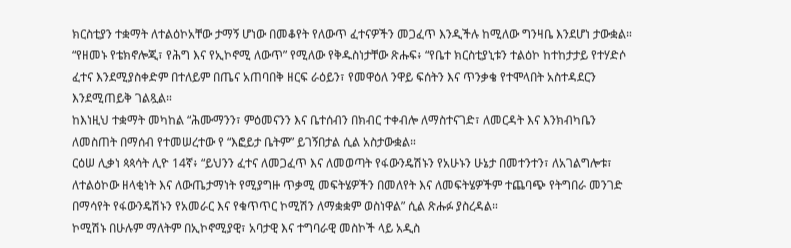ክርስቲያን ተቋማት ለተልዕኮአቸው ታማኝ ሆነው በመቆየት የለውጥ ፈተናዎችን መጋፈጥ እንዲችሉ ከሚለው ግንዛቤ እንደሆነ ታውቋል።
“የዘመኑ የቴክኖሎጂ፣ የሕግ እና የኢኮኖሚ ለውጥ” የሚለው የቅዱስነታቸው ጽሑፍ፥ “የቤተ ክርስቲያኒቱን ተልዕኮ ከተከታታይ የተሃድሶ ፈተና እንደሚያስቀድም በተለይም በጤና አጠባበቅ ዘርፍ ራዕይን፣ የመዋዕለ ንዋይ ፍሰትን እና ጥንቃቄ የተሞላበት አስተዳደርን እንደሚጠይቅ ገልጿል።
ከእነዚህ ተቋማት መካከል “ሕሙማንን፣ ምዕመናንን እና ቤተሰብን በክብር ተቀብሎ ለማስተናገድ፣ ለመርዳት እና እንክብካቤን ለመስጠት በማሰብ የተመሠረተው የ “እፎይታ ቤትም” ይገኝበታል ሲል አስታውቋል።
ርዕሠ ሊቃነ ጳጳሳት ሊዮ 14ኛ፥ “ይህንን ፈተና ለመጋፈጥ እና ለመወጣት የፋውንዴሽኑን የአሁኑን ሁኔታ በመተንተን፣ ለአገልግሎቱ፣ ለተልዕኮው ዘላቂነት እና ለውጤታማነት የሚያግዙ ጥቃሚ መፍትሄዎችን በመለየት እና ለመፍትሄዎችም ተጨባጭ የትግበራ መንገድ በማሳየት የፋውንዴሽኑን የአመራር እና የቁጥጥር ኮሚሽን ለማቋቋም ወስነዋል” ሲል ጽሑፉ ያስረዳል።
ኮሚሽኑ በሁሉም ማለትም በኢኮኖሚያዊ፣ አባታዊ እና ተግባራዊ መስኮች ላይ አዲስ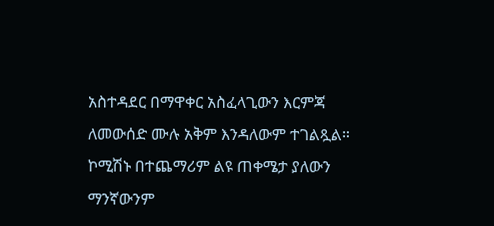አስተዳደር በማዋቀር አስፈላጊውን እርምጃ ለመውሰድ ሙሉ አቅም እንዳለውም ተገልጿል።
ኮሚሽኑ በተጨማሪም ልዩ ጠቀሜታ ያለውን ማንኛውንም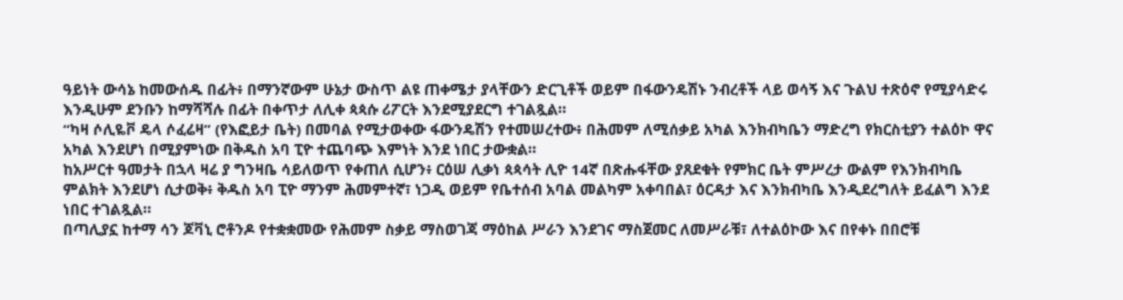ዓይነት ውሳኔ ከመውሰዱ በፊት፥ በማንኛውም ሁኔታ ውስጥ ልዩ ጠቀሜታ ያላቸውን ድርጊቶች ወይም በፋውንዴሽኑ ንብረቶች ላይ ወሳኝ እና ጉልህ ተጽዕኖ የሚያሳድሩ እንዲሁም ደንቡን ከማሻሻሉ በፊት በቀጥታ ለሊቀ ጳጳሱ ሪፖርት እንደሚያደርግ ተገልጿል።
“ካዛ ሶሊዬቮ ዴላ ሶፈሬዛ” (የእፎይታ ቤት) በመባል የሚታወቀው ፋውንዴሽን የተመሠረተው፥ በሕመም ለሚሰቃይ አካል እንክብካቤን ማድረግ የክርስቲያን ተልዕኮ ዋና አካል እንደሆነ በሚያምነው በቅዱስ አባ ፒዮ ተጨባጭ እምነት እንደ ነበር ታውቋል።
ከአሥርተ ዓመታት በኋላ ዛሬ ያ ግንዛቤ ሳይለወጥ የቀጠለ ሲሆን፥ ርዕሠ ሊቃነ ጳጳሳት ሊዮ 14ኛ በጽሑፋቸው ያጸደቁት የምክር ቤት ምሥረታ ውልም የእንክብካቤ ምልክት እንደሆነ ሲታወቅ፥ ቅዱስ አባ ፒዮ ማንም ሕመምተኛ፣ ነጋዲ ወይም የቤተሰብ አባል መልካም አቀባበል፣ ዕርዳታ እና እንክብካቤ እንዲደረግለት ይፈልግ እንደ ነበር ተገልጿል።
በጣሊያኗ ከተማ ሳን ጆቫኒ ሮቶንዶ የተቋቋመው የሕመም ስቃይ ማስወገጃ ማዕከል ሥራን እንደገና ማስጀመር ለመሥራቹ፣ ለተልዕኮው እና በየቀኑ በበሮቹ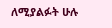ለሚያልፉት ሁሉ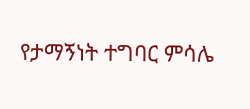የታማኝነት ተግባር ምሳሌ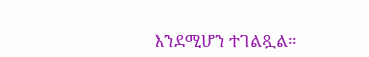እንደሚሆን ተገልጿል።